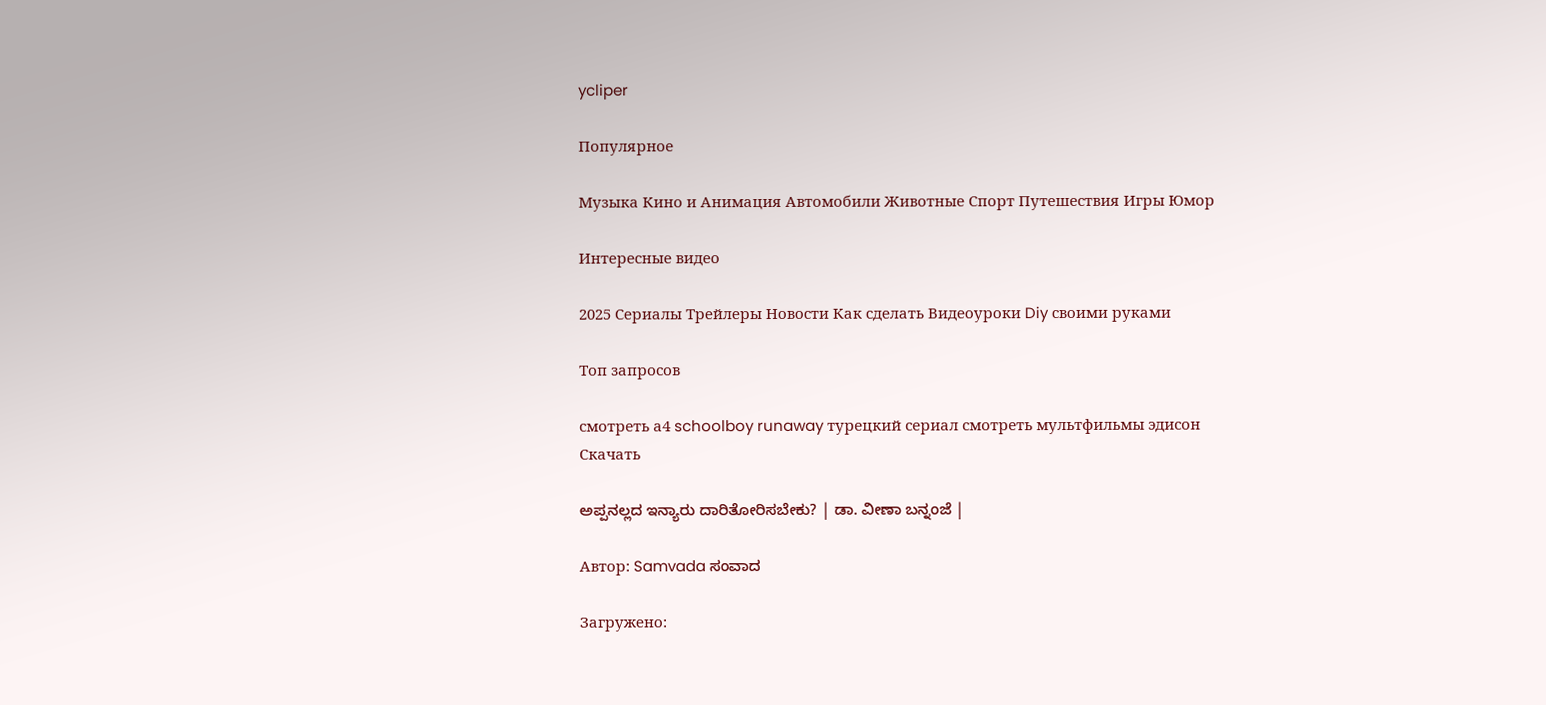ycliper

Популярное

Музыка Кино и Анимация Автомобили Животные Спорт Путешествия Игры Юмор

Интересные видео

2025 Сериалы Трейлеры Новости Как сделать Видеоуроки Diy своими руками

Топ запросов

смотреть а4 schoolboy runaway турецкий сериал смотреть мультфильмы эдисон
Скачать

ಅಪ್ಪನಲ್ಲದ ಇನ್ಯಾರು ದಾರಿತೋರಿಸಬೇಕು? | ಡಾ. ವೀಣಾ ಬನ್ನಂಜೆ |

Автор: Samvada ಸಂವಾದ

Загружено: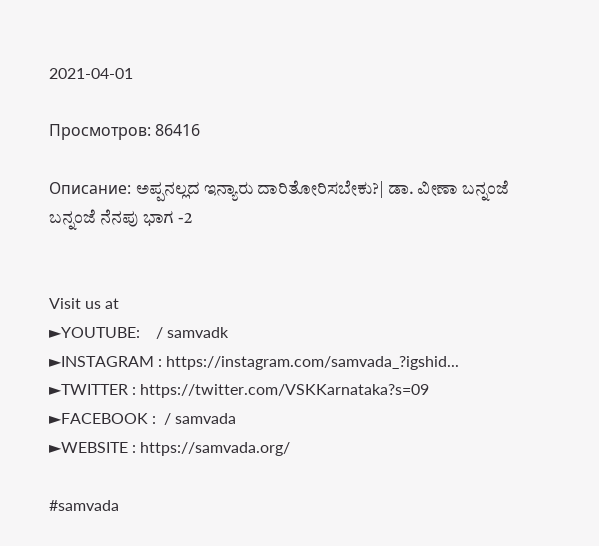2021-04-01

Просмотров: 86416

Описание: ಅಪ್ಪನಲ್ಲದ ಇನ್ಯಾರು ದಾರಿತೋರಿಸಬೇಕು?| ಡಾ. ವೀಣಾ ಬನ್ನಂಜೆ
ಬನ್ನಂಜೆ ನೆನಪು ಭಾಗ -2


Visit us at
►YOUTUBE:    / samvadk
►INSTAGRAM : https://instagram.com/samvada_?igshid...
►TWITTER : https://twitter.com/VSKKarnataka?s=09
►FACEBOOK :  / samvada
►WEBSITE : https://samvada.org/

#samvada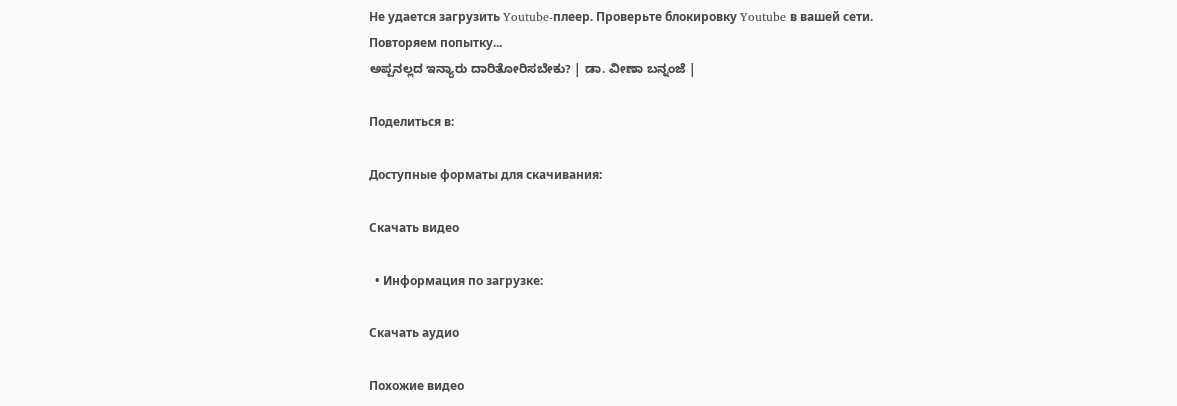Не удается загрузить Youtube-плеер. Проверьте блокировку Youtube в вашей сети.
Повторяем попытку...
ಅಪ್ಪನಲ್ಲದ ಇನ್ಯಾರು ದಾರಿತೋರಿಸಬೇಕು? | ಡಾ. ವೀಣಾ ಬನ್ನಂಜೆ |

Поделиться в:

Доступные форматы для скачивания:

Скачать видео

  • Информация по загрузке:

Скачать аудио

Похожие видео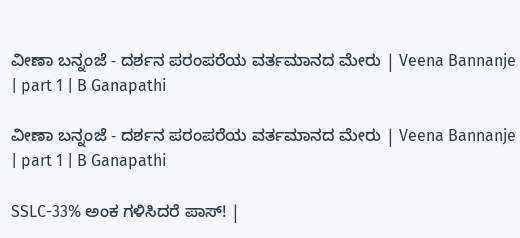ವೀಣಾ ಬನ್ನಂಜೆ - ದರ್ಶನ ಪರಂಪರೆಯ ವರ್ತಮಾನದ ಮೇರು | Veena Bannanje | part 1 | B Ganapathi

ವೀಣಾ ಬನ್ನಂಜೆ - ದರ್ಶನ ಪರಂಪರೆಯ ವರ್ತಮಾನದ ಮೇರು | Veena Bannanje | part 1 | B Ganapathi

SSLC-33% ಅಂಕ ಗಳಿಸಿದರೆ ಪಾಸ್! |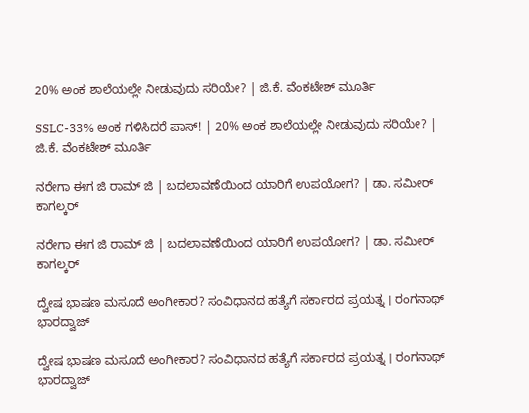20% ಅಂಕ ಶಾಲೆಯಲ್ಲೇ ನೀಡುವುದು ಸರಿಯೇ? | ಜಿ.ಕೆ. ವೆಂಕಟೇಶ್‌ ಮೂರ್ತಿ

SSLC-33% ಅಂಕ ಗಳಿಸಿದರೆ ಪಾಸ್! | 20% ಅಂಕ ಶಾಲೆಯಲ್ಲೇ ನೀಡುವುದು ಸರಿಯೇ? | ಜಿ.ಕೆ. ವೆಂಕಟೇಶ್‌ ಮೂರ್ತಿ

ನರೇಗಾ ಈಗ ಜಿ ರಾಮ್‌ ಜಿ | ಬದಲಾವಣೆಯಿಂದ ಯಾರಿಗೆ ಉಪಯೋಗ? | ಡಾ. ಸಮೀರ್ ಕಾಗಲ್ಕರ್

ನರೇಗಾ ಈಗ ಜಿ ರಾಮ್‌ ಜಿ | ಬದಲಾವಣೆಯಿಂದ ಯಾರಿಗೆ ಉಪಯೋಗ? | ಡಾ. ಸಮೀರ್ ಕಾಗಲ್ಕರ್

ದ್ವೇಷ ಭಾಷಣ ಮಸೂದೆ ಅಂಗೀಕಾರ? ಸಂವಿಧಾನದ ಹತ್ಯೆಗೆ ಸರ್ಕಾರದ ಪ್ರಯತ್ನ । ರಂಗನಾಥ್ ಭಾರದ್ವಾಜ್

ದ್ವೇಷ ಭಾಷಣ ಮಸೂದೆ ಅಂಗೀಕಾರ? ಸಂವಿಧಾನದ ಹತ್ಯೆಗೆ ಸರ್ಕಾರದ ಪ್ರಯತ್ನ । ರಂಗನಾಥ್ ಭಾರದ್ವಾಜ್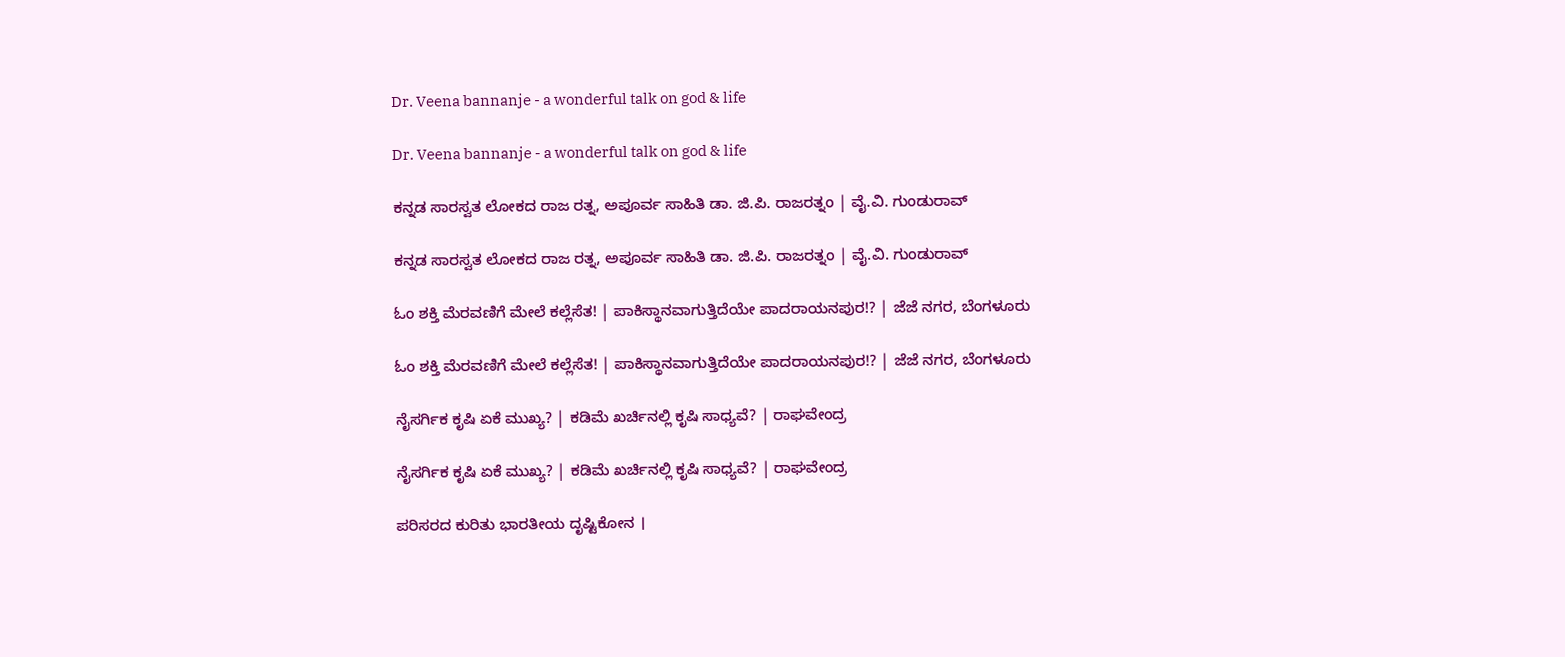Dr. Veena bannanje - a wonderful talk on god & life

Dr. Veena bannanje - a wonderful talk on god & life

ಕನ್ನಡ ಸಾರಸ್ವತ ಲೋಕದ ರಾಜ ರತ್ನ, ಅಪೂರ್ವ ಸಾಹಿತಿ ಡಾ. ಜಿ.ಪಿ. ರಾಜರತ್ನಂ | ವೈ.ವಿ. ಗುಂಡುರಾವ್

ಕನ್ನಡ ಸಾರಸ್ವತ ಲೋಕದ ರಾಜ ರತ್ನ, ಅಪೂರ್ವ ಸಾಹಿತಿ ಡಾ. ಜಿ.ಪಿ. ರಾಜರತ್ನಂ | ವೈ.ವಿ. ಗುಂಡುರಾವ್

ಓಂ ಶಕ್ತಿ ಮೆರವಣಿಗೆ ಮೇಲೆ ಕಲ್ಲೆಸೆತ! | ಪಾಕಿಸ್ಥಾನವಾಗುತ್ತಿದೆಯೇ ಪಾದರಾಯನಪುರ!? | ಜೆಜೆ ನಗರ, ಬೆಂಗಳೂರು

ಓಂ ಶಕ್ತಿ ಮೆರವಣಿಗೆ ಮೇಲೆ ಕಲ್ಲೆಸೆತ! | ಪಾಕಿಸ್ಥಾನವಾಗುತ್ತಿದೆಯೇ ಪಾದರಾಯನಪುರ!? | ಜೆಜೆ ನಗರ, ಬೆಂಗಳೂರು

ನೈಸರ್ಗಿಕ ಕೃಷಿ ಏಕೆ ಮುಖ್ಯ? | ಕಡಿಮೆ ಖರ್ಚಿನಲ್ಲಿ ಕೃಷಿ ಸಾಧ್ಯವೆ? | ರಾಘವೇಂದ್ರ

ನೈಸರ್ಗಿಕ ಕೃಷಿ ಏಕೆ ಮುಖ್ಯ? | ಕಡಿಮೆ ಖರ್ಚಿನಲ್ಲಿ ಕೃಷಿ ಸಾಧ್ಯವೆ? | ರಾಘವೇಂದ್ರ

ಪರಿಸರದ ಕುರಿತು ಭಾರತೀಯ ದೃಷ್ಟಿಕೋನ ।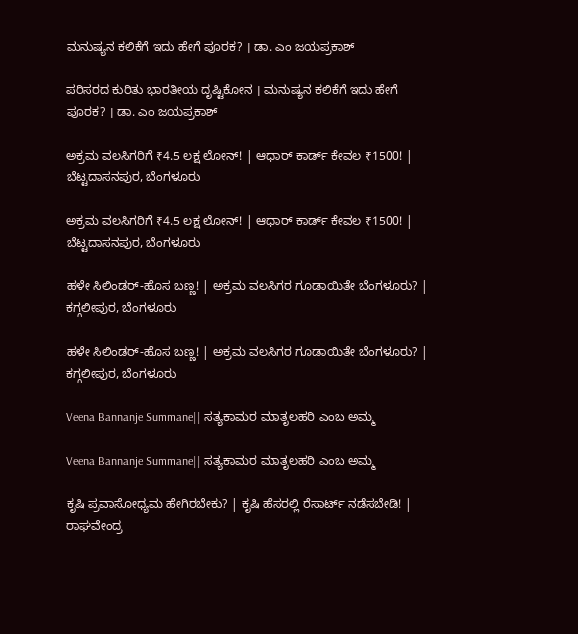ಮನುಷ್ಯನ ಕಲಿಕೆಗೆ ಇದು ಹೇಗೆ ಪೂರಕ? । ಡಾ. ಎಂ ಜಯಪ್ರಕಾಶ್

ಪರಿಸರದ ಕುರಿತು ಭಾರತೀಯ ದೃಷ್ಟಿಕೋನ । ಮನುಷ್ಯನ ಕಲಿಕೆಗೆ ಇದು ಹೇಗೆ ಪೂರಕ? । ಡಾ. ಎಂ ಜಯಪ್ರಕಾಶ್

ಅಕ್ರಮ ವಲಸಿಗರಿಗೆ ₹4.5 ಲಕ್ಷ ಲೋನ್‌! | ಆಧಾರ್‌ ಕಾರ್ಡ್‌ ಕೇವಲ ₹1500! | ಬೆಟ್ಟದಾಸನಪುರ, ಬೆಂಗಳೂರು

ಅಕ್ರಮ ವಲಸಿಗರಿಗೆ ₹4.5 ಲಕ್ಷ ಲೋನ್‌! | ಆಧಾರ್‌ ಕಾರ್ಡ್‌ ಕೇವಲ ₹1500! | ಬೆಟ್ಟದಾಸನಪುರ, ಬೆಂಗಳೂರು

ಹಳೇ ಸಿಲಿಂಡರ್‌-ಹೊಸ ಬಣ್ಣ! | ಅಕ್ರಮ ವಲಸಿಗರ ಗೂಡಾಯಿತೇ ಬೆಂಗಳೂರು? | ಕಗ್ಗಲೀಪುರ, ಬೆಂಗಳೂರು

ಹಳೇ ಸಿಲಿಂಡರ್‌-ಹೊಸ ಬಣ್ಣ! | ಅಕ್ರಮ ವಲಸಿಗರ ಗೂಡಾಯಿತೇ ಬೆಂಗಳೂರು? | ಕಗ್ಗಲೀಪುರ, ಬೆಂಗಳೂರು

Veena Bannanje Summane|| ಸತ್ಯಕಾಮರ ಮಾತೃಲಹರಿ ಎಂಬ ಅಮ್ಮ

Veena Bannanje Summane|| ಸತ್ಯಕಾಮರ ಮಾತೃಲಹರಿ ಎಂಬ ಅಮ್ಮ

ಕೃಷಿ ಪ್ರವಾಸೋಧ್ಯಮ ಹೇಗಿರಬೇಕು? | ಕೃಷಿ ಹೆಸರಲ್ಲಿ ರೆಸಾರ್ಟ್‌ ನಡೆಸಬೇಡಿ! | ರಾಘವೇಂದ್ರ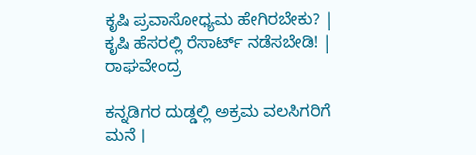ಕೃಷಿ ಪ್ರವಾಸೋಧ್ಯಮ ಹೇಗಿರಬೇಕು? | ಕೃಷಿ ಹೆಸರಲ್ಲಿ ರೆಸಾರ್ಟ್‌ ನಡೆಸಬೇಡಿ! | ರಾಘವೇಂದ್ರ

ಕನ್ನಡಿಗರ ದುಡ್ಡಲ್ಲಿ ಅಕ್ರಮ ವಲಸಿಗರಿಗೆ ಮನೆ ।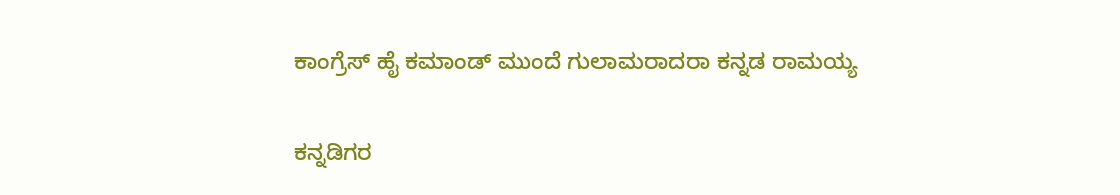ಕಾಂಗ್ರೆಸ್ ಹೈ ಕಮಾಂಡ್ ಮುಂದೆ ಗುಲಾಮರಾದರಾ ಕನ್ನಡ ರಾಮಯ್ಯ

ಕನ್ನಡಿಗರ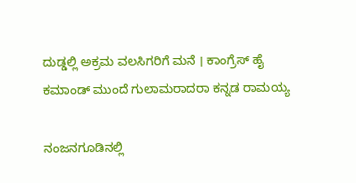ದುಡ್ಡಲ್ಲಿ ಅಕ್ರಮ ವಲಸಿಗರಿಗೆ ಮನೆ । ಕಾಂಗ್ರೆಸ್ ಹೈ ಕಮಾಂಡ್ ಮುಂದೆ ಗುಲಾಮರಾದರಾ ಕನ್ನಡ ರಾಮಯ್ಯ

ನಂಜನಗೂಡಿನಲ್ಲಿ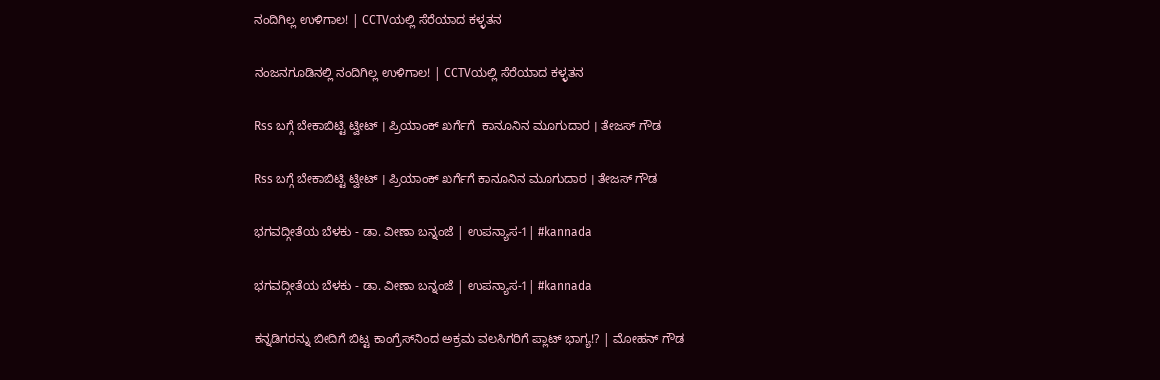ನಂದಿಗಿಲ್ಲ ಉಳಿಗಾಲ! | CCTVಯಲ್ಲಿ ಸೆರೆಯಾದ ಕಳ್ಳತನ

ನಂಜನಗೂಡಿನಲ್ಲಿ ನಂದಿಗಿಲ್ಲ ಉಳಿಗಾಲ! | CCTVಯಲ್ಲಿ ಸೆರೆಯಾದ ಕಳ್ಳತನ

Rss ಬಗ್ಗೆ ಬೇಕಾಬಿಟ್ಟಿ ಟ್ವೀಟ್ । ಪ್ರಿಯಾಂಕ್ ಖರ್ಗೆಗೆ  ಕಾನೂನಿನ ಮೂಗುದಾರ । ತೇಜಸ್ ಗೌಡ

Rss ಬಗ್ಗೆ ಬೇಕಾಬಿಟ್ಟಿ ಟ್ವೀಟ್ । ಪ್ರಿಯಾಂಕ್ ಖರ್ಗೆಗೆ ಕಾನೂನಿನ ಮೂಗುದಾರ । ತೇಜಸ್ ಗೌಡ

ಭಗವದ್ಗೀತೆಯ ಬೆಳಕು - ಡಾ. ವೀಣಾ ಬನ್ನಂಜೆ | ಉಪನ್ಯಾಸ-1| #kannada

ಭಗವದ್ಗೀತೆಯ ಬೆಳಕು - ಡಾ. ವೀಣಾ ಬನ್ನಂಜೆ | ಉಪನ್ಯಾಸ-1| #kannada

ಕನ್ನಡಿಗರನ್ನು ಬೀದಿಗೆ ಬಿಟ್ಟ ಕಾಂಗ್ರೆಸ್‌ನಿಂದ ಅಕ್ರಮ ವಲಸಿಗರಿಗೆ ಪ್ಲಾಟ್‌ ಭಾಗ್ಯ!? | ಮೋಹನ್‌ ಗೌಡ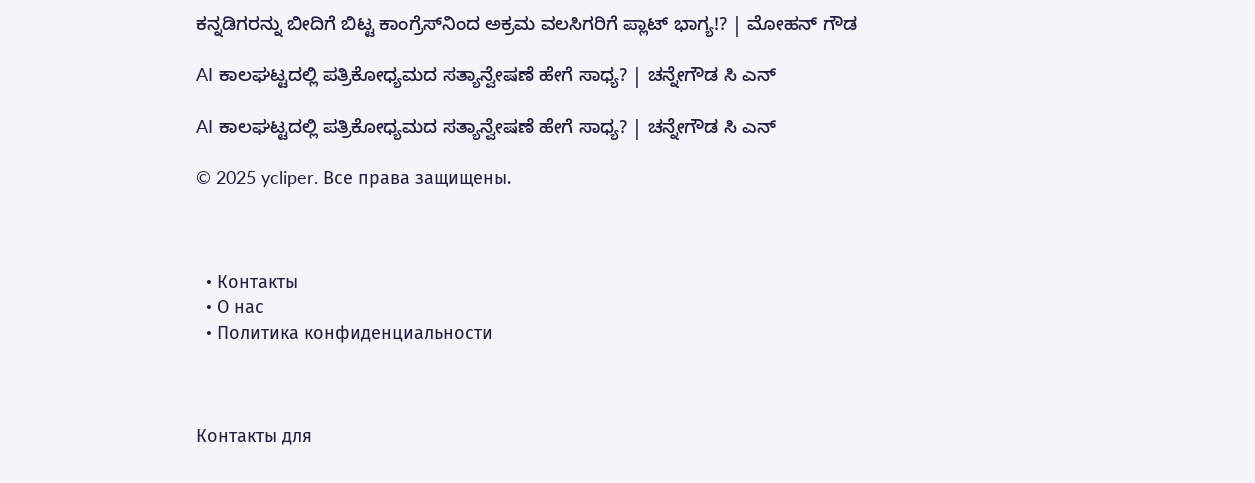ಕನ್ನಡಿಗರನ್ನು ಬೀದಿಗೆ ಬಿಟ್ಟ ಕಾಂಗ್ರೆಸ್‌ನಿಂದ ಅಕ್ರಮ ವಲಸಿಗರಿಗೆ ಪ್ಲಾಟ್‌ ಭಾಗ್ಯ!? | ಮೋಹನ್‌ ಗೌಡ

AI ಕಾಲಘಟ್ಟದಲ್ಲಿ ಪತ್ರಿಕೋಧ್ಯಮದ ಸತ್ಯಾನ್ವೇಷಣೆ ಹೇಗೆ ಸಾಧ್ಯ? | ಚನ್ನೇಗೌಡ ಸಿ ಎನ್

AI ಕಾಲಘಟ್ಟದಲ್ಲಿ ಪತ್ರಿಕೋಧ್ಯಮದ ಸತ್ಯಾನ್ವೇಷಣೆ ಹೇಗೆ ಸಾಧ್ಯ? | ಚನ್ನೇಗೌಡ ಸಿ ಎನ್

© 2025 ycliper. Все права защищены.



  • Контакты
  • О нас
  • Политика конфиденциальности



Контакты для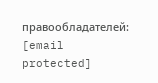правообладателей: [email protected]